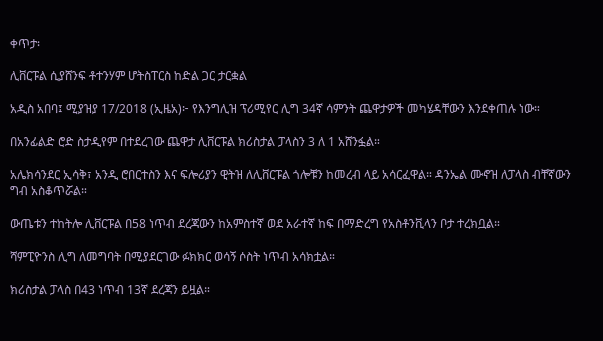ቀጥታ፡

ሊቨርፑል ሲያሸንፍ ቶተንሃም ሆትስፐርስ ከድል ጋር ታርቋል

አዲስ አበባ፤ ሚያዝያ 17/2018 (ኢዜአ)፦ የእንግሊዝ ፕሪሚየር ሊግ 34ኛ ሳምንት ጨዋታዎች መካሄዳቸውን እንደቀጠሉ ነው።

በአንፊልድ ሮድ ስታዲየም በተደረገው ጨዋታ ሊቨርፑል ክሪስታል ፓላስን 3 ለ 1 አሸንፏል።

አሌክሳንደር ኢሳቅ፣ አንዲ ሮበርተስን እና ፍሎሪያን ዊትዝ ለሊቨርፑል ጎሎቹን ከመረብ ላይ አሳርፈዋል። ዳንኤል ሙኖዝ ለፓላስ ብቸኛውን ግብ አስቆጥሯል።

ውጤቱን ተከትሎ ሊቨርፑል በ58 ነጥብ ደረጃውን ከአምስተኛ ወደ አራተኛ ከፍ በማድረግ የአስቶንቪላን ቦታ ተረክቧል።

ሻምፒዮንስ ሊግ ለመግባት በሚያደርገው ፉክክር ወሳኝ ሶስት ነጥብ አሳክቷል።

ክሪስታል ፓላስ በ43 ነጥብ 13ኛ ደረጃን ይዟል።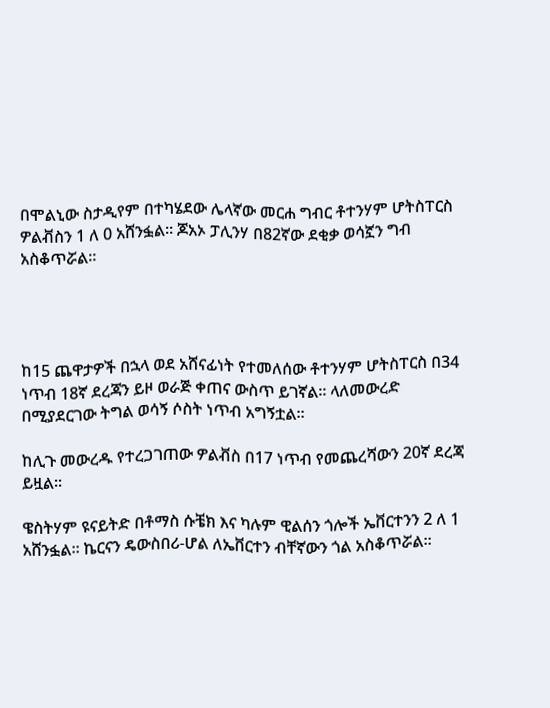በሞልኒው ስታዲየም በተካሄደው ሌላኛው መርሐ ግብር ቶተንሃም ሆትስፐርስ ዎልቭስን 1 ለ 0 አሸንፏል። ጆአኦ ፓሊንሃ በ82ኛው ደቂቃ ወሳኟን ግብ አስቆጥሯል።




ከ15 ጨዋታዎች በኋላ ወደ አሸናፊነት የተመለሰው ቶተንሃም ሆትስፐርስ በ34 ነጥብ 18ኛ ደረጃን ይዞ ወራጅ ቀጠና ውስጥ ይገኛል። ላለመውረድ በሚያደርገው ትግል ወሳኝ ሶስት ነጥብ አግኝቷል።

ከሊጉ መውረዱ የተረጋገጠው ዎልቭስ በ17 ነጥብ የመጨረሻውን 20ኛ ደረጃ ይዟል።

ዌስትሃም ዩናይትድ በቶማስ ሱቼክ እና ካሉም ዊልሰን ጎሎች ኤቨርተንን 2 ለ 1 አሸንፏል። ኬርናን ዴውስበሪ-ሆል ለኤቨርተን ብቸኛውን ጎል አስቆጥሯል።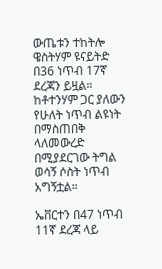ውጤቱን ተከትሎ ዌስትሃም ዩናይትድ በ36 ነጥብ 17ኛ ደረጃን ይዟል። ከቶተንሃም ጋር ያለውን የሁለት ነጥብ ልዩነት በማስጠበቅ ላለመውረድ በሚያደርገው ትግል ወሳኝ ሶስት ነጥብ አግኝቷል።

ኤቨርተን በ47 ነጥብ 11ኛ ደረጃ ላይ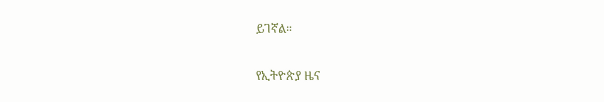ይገኛል።

የኢትዮጵያ ዜና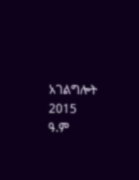አገልግሎት
2015
ዓ.ም